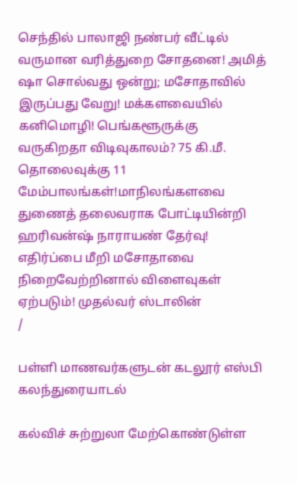செந்தில் பாலாஜி நண்பர் வீட்டில் வருமான வரித்துறை சோதனை! அமித் ஷா சொல்வது ஒன்று; மசோதாவில் இருப்பது வேறு! மக்களவையில் கனிமொழி! பெங்களூருக்கு வருகிறதா விடிவுகாலம்? 75 கி.மீ. தொலைவுக்கு 11 மேம்பாலங்கள்!மாநிலங்களவை துணைத் தலைவராக போட்டியின்றி ஹரிவன்ஷ் நாராயண் தேர்வு! எதிர்ப்பை மீறி மசோதாவை நிறைவேற்றினால் விளைவுகள் ஏற்படும்! முதல்வர் ஸ்டாலின்
/

பள்ளி மாணவர்களுடன் கடலூர் எஸ்பி கலந்துரையாடல்

கல்விச் சுற்றுலா மேற்கொண்டுள்ள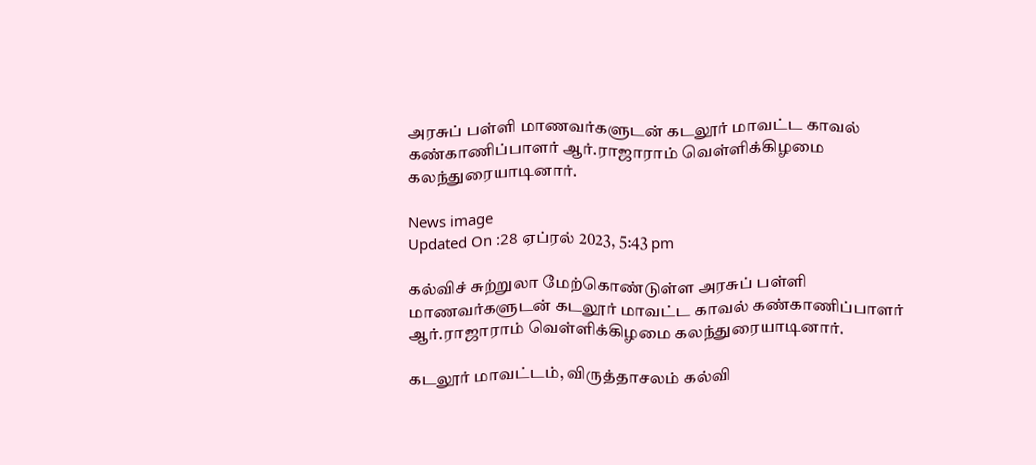அரசுப் பள்ளி மாணவர்களுடன் கடலூர் மாவட்ட காவல் கண்காணிப்பாளர் ஆர்.ராஜாராம் வெள்ளிக்கிழமை கலந்துரையாடினார்.

News image
Updated On :28 ஏப்ரல் 2023, 5:43 pm

கல்விச் சுற்றுலா மேற்கொண்டுள்ள அரசுப் பள்ளி மாணவர்களுடன் கடலூர் மாவட்ட காவல் கண்காணிப்பாளர் ஆர்.ராஜாராம் வெள்ளிக்கிழமை கலந்துரையாடினார்.

கடலூர் மாவட்டம், விருத்தாசலம் கல்வி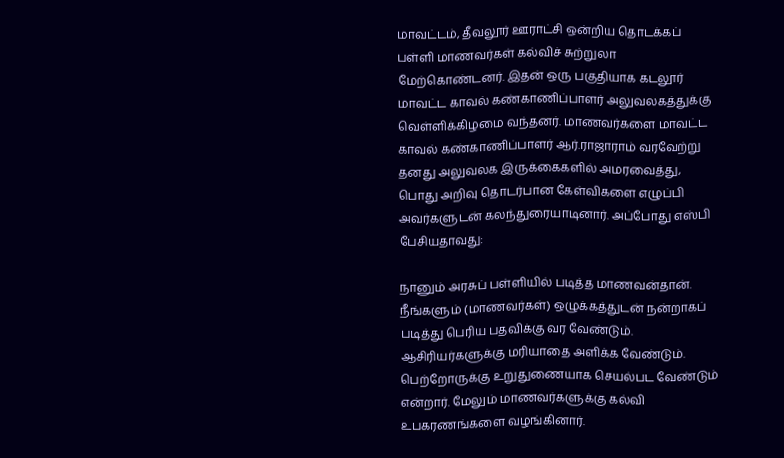மாவட்டம், தீவலூர் ஊராட்சி ஒன்றிய தொடக்கப் பள்ளி மாணவர்கள் கல்விச் சுற்றுலா மேற்கொண்டனர். இதன் ஒரு பகுதியாக கடலூர் மாவட்ட காவல் கண்காணிப்பாளர் அலுவலகத்துக்கு வெள்ளிக்கிழமை வந்தனர். மாணவர்களை மாவட்ட காவல் கண்காணிப்பாளர் ஆர்.ராஜாராம் வரவேற்று தனது அலுவலக இருக்கைகளில் அமரவைத்து, பொது அறிவு தொடர்பான கேள்விகளை எழுப்பி அவர்களுடன் கலந்துரையாடினார். அப்போது எஸ்பி பேசியதாவது:

நானும் அரசுப் பள்ளியில் படித்த மாணவன்தான். நீங்களும் (மாணவர்கள்) ஒழுக்கத்துடன் நன்றாகப் படித்து பெரிய பதவிக்கு வர வேண்டும். ஆசிரியர்களுக்கு மரியாதை அளிக்க வேண்டும். பெற்றோருக்கு உறுதுணையாக செயல்பட வேண்டும் என்றார். மேலும் மாணவர்களுக்கு கல்வி உபகரணங்களை வழங்கினார்.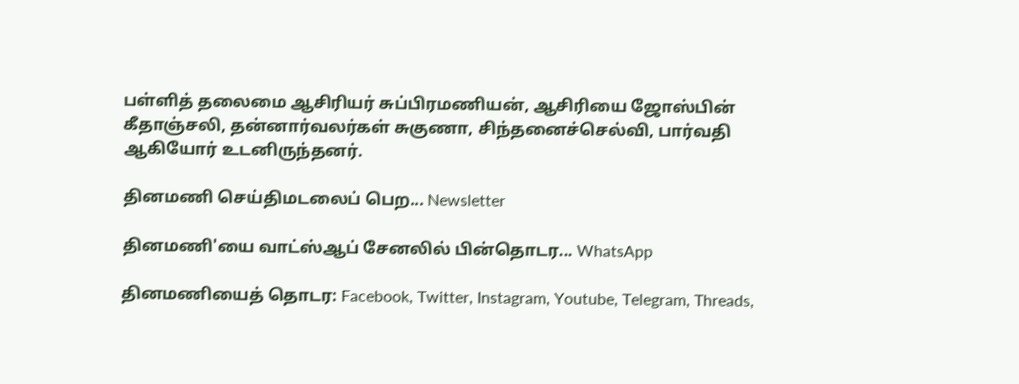பள்ளித் தலைமை ஆசிரியர் சுப்பிரமணியன், ஆசிரியை ஜோஸ்பின் கீதாஞ்சலி, தன்னார்வலர்கள் சுகுணா, சிந்தனைச்செல்வி, பார்வதி ஆகியோர் உடனிருந்தனர்.

தினமணி செய்திமடலைப் பெற... Newsletter

தினமணி'யை வாட்ஸ்ஆப் சேனலில் பின்தொடர... WhatsApp

தினமணியைத் தொடர: Facebook, Twitter, Instagram, Youtube, Telegram, Threads,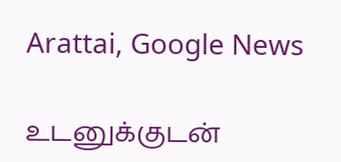Arattai, Google News

உடனுக்குடன்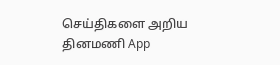செய்திகளை அறிய தினமணி App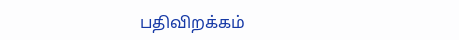பதிவிறக்கம்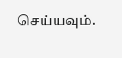செய்யவும்.